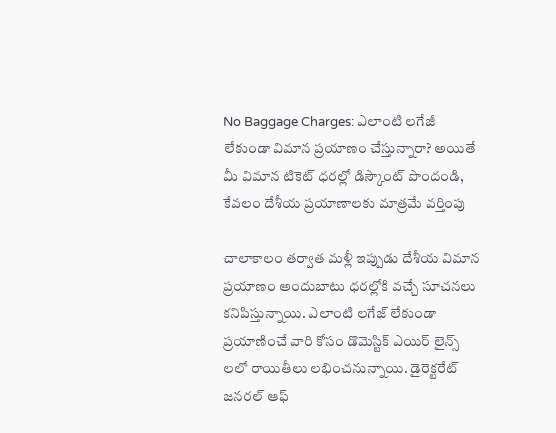No Baggage Charges: ఎలాంటి లగేజీ లేకుండా విమాన ప్రయాణం చేస్తున్నారా? అయితే మీ విమాన టికెట్ ధరల్లో డిస్కౌంట్ పొందండి, కేవలం దేశీయ ప్రయాణాలకు మాత్రమే వర్తింపు

చాలాకాలం తర్వాత మళ్లీ ఇప్పుడు దేశీయ విమాన ప్రయాణం అందుబాటు ధరల్లోకి వచ్చే సూచనలు కనిపిస్తున్నాయి. ఎలాంటి లగేజ్ లేకుండా ప్రయాణించే వారి కోసం డొమెస్టిక్ ఎయిర్ లైన్స్ లలో రాయితీలు లభించనున్నాయి. డైరెక్టరేట్ జనరల్ ఆఫ్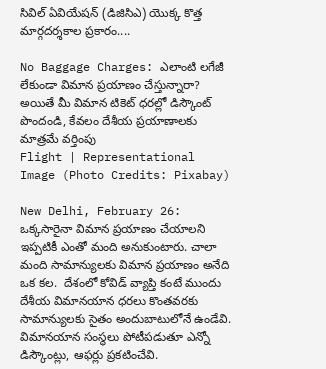సివిల్ ఏవియేషన్ (డిజిసిఎ) యొక్క కొత్త మార్గదర్శకాల ప్రకారం....

No Baggage Charges: ఎలాంటి లగేజీ లేకుండా విమాన ప్రయాణం చేస్తున్నారా? అయితే మీ విమాన టికెట్ ధరల్లో డిస్కౌంట్ పొందండి, కేవలం దేశీయ ప్రయాణాలకు మాత్రమే వర్తింపు
Flight | Representational Image (Photo Credits: Pixabay)

New Delhi, February 26: ఒక్కసారైనా విమాన ప్రయాణం చేయాలని ఇప్పటికీ ఎంతో మంది అనుకుంటారు. చాలా మంది సామాన్యులకు విమాన ప్రయాణం అనేది ఒక కల.  దేశంలో కోవిడ్ వ్యాప్తి కంటే ముందు దేశీయ విమానయాన ధరలు కొంతవరకు సామాన్యులకు సైతం అందుబాటులోనే ఉండేవి.  విమానయాన సంస్థలు పోటీపడుతూ ఎన్నో డిస్కౌంట్లు, ఆఫర్లు ప్రకటించేవి.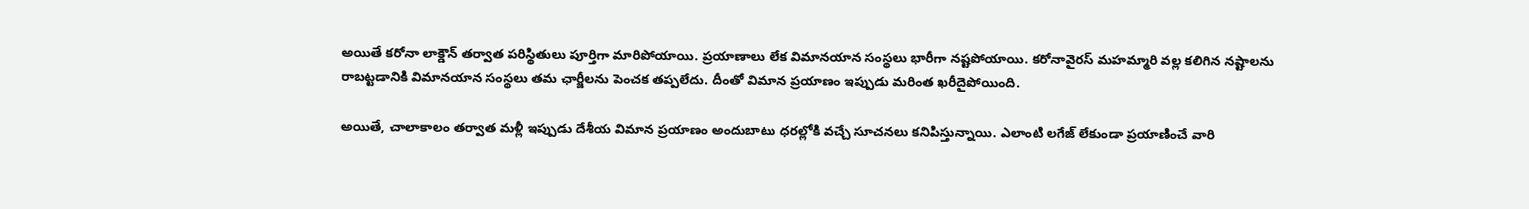అయితే కరోనా లాక్డౌన్ తర్వాత పరిస్థితులు పూర్తిగా మారిపోయాయి. ప్రయాణాలు లేక విమానయాన సంస్థలు భారీగా నష్టపోయాయి. కరోనావైరస్ మహమ్మారి వల్ల కలిగిన నష్టాలను రాబట్టడానికి విమానయాన సంస్థలు తమ ఛార్జీలను పెంచక తప్పలేదు. దీంతో విమాన ప్రయాణం ఇప్పుడు మరింత ఖరీదైపోయింది.

అయితే, చాలాకాలం తర్వాత మళ్లీ ఇప్పుడు దేశీయ విమాన ప్రయాణం అందుబాటు ధరల్లోకి వచ్చే సూచనలు కనిపిస్తున్నాయి. ఎలాంటి లగేజ్ లేకుండా ప్రయాణించే వారి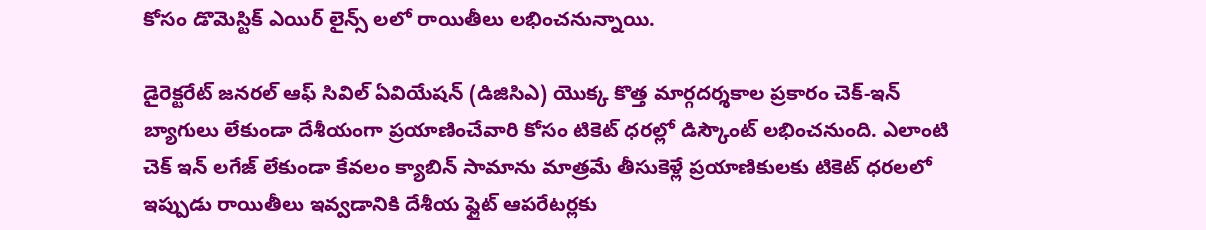కోసం డొమెస్టిక్ ఎయిర్ లైన్స్ లలో రాయితీలు లభించనున్నాయి.

డైరెక్టరేట్ జనరల్ ఆఫ్ సివిల్ ఏవియేషన్ (డిజిసిఎ) యొక్క కొత్త మార్గదర్శకాల ప్రకారం చెక్-ఇన్ బ్యాగులు లేకుండా దేశీయంగా ప్రయాణించేవారి కోసం టికెట్ ధరల్లో డిస్కౌంట్ లభించనుంది. ఎలాంటి చెక్ ఇన్ లగేజ్ లేకుండా కేవలం క్యాబిన్ సామాను మాత్రమే తీసుకెళ్లే ప్రయాణికులకు టికెట్ ధరలలో ఇప్పుడు రాయితీలు ఇవ్వడానికి దేశీయ ఫ్లైట్ ఆపరేటర్లకు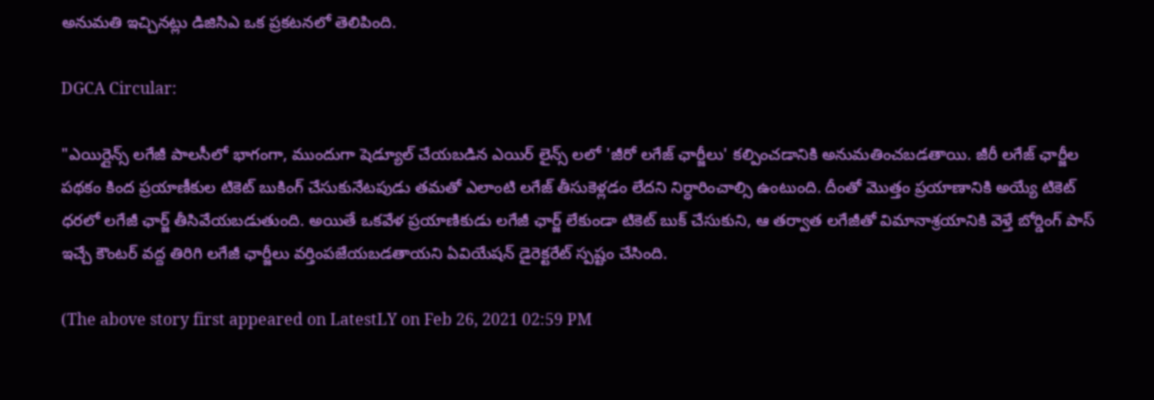అనుమతి ఇచ్చినట్లు డిజిసిఎ ఒక ప్రకటనలో తెలిపింది.

DGCA Circular:

"ఎయిర్లైన్స్ లగేజీ పాలసీలో భాగంగా, ముందుగా షెడ్యూల్ చేయబడిన ఎయిర్ లైన్స్ లలో 'జీరో లగేజ్ ఛార్జీలు' కల్పించడానికి అనుమతించబడతాయి. జీరీ లగేజ్ ఛార్జీల పథకం కింద ప్రయాణీకుల టికెట్ బుకింగ్ చేసుకునేటపుడు తమతో ఎలాంటి లగేజ్ తీసుకెళ్లడం లేదని నిర్ధారించాల్సి ఉంటుంది. దీంతో మొత్తం ప్రయాణానికి అయ్యే టికెట్ ధరలో లగేజీ ఛార్జ్ తీసివేయబడుతుంది. అయితే ఒకవేళ ప్రయాణికుడు లగేజీ ఛార్జ్ లేకుండా టికెట్ బుక్ చేసుకుని, ఆ తర్వాత లగేజీతో విమానాశ్రయానికి వెళ్తే బోర్డింగ్ పాస్ ఇచ్చే కౌంటర్ వద్ద తిరిగి లగేజీ ఛార్జీలు వర్తింపజేయబడతాయని ఏవియేషన్ డైరెక్టరేట్ స్పష్టం చేసింది.

(The above story first appeared on LatestLY on Feb 26, 2021 02:59 PM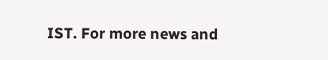IST. For more news and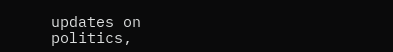updates on politics,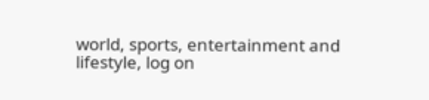world, sports, entertainment and lifestyle, log on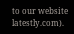to our website latestly.com).